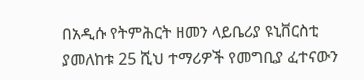በአዲሱ የትምሕርት ዘመን ላይቤሪያ ዩኒቨርስቲ ያመለከቱ 25 ሺህ ተማሪዎች የመግቢያ ፈተናውን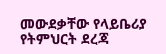መውደቃቸው የላይቤሪያ የትምህርት ደረጃ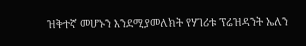ዝቅተኛ መሆኑን እንደሚያመለክት የሃገሪቱ ፕሬዝዳንት ኤለን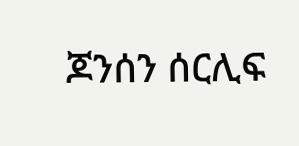ጆንሰን ሰርሊፍ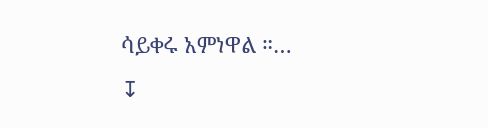ሳይቀሩ አምነዋል ።…
↧